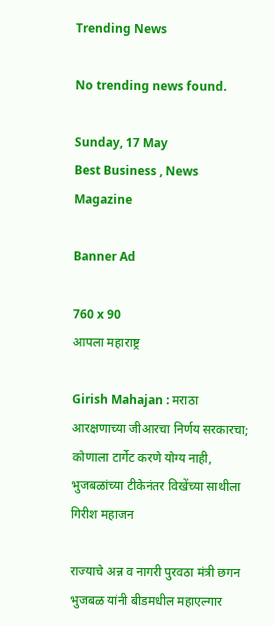Trending News

No trending news found.

Sunday, 17 May
Best Business , News Magazine

Banner Ad

760 x 90
आपला महाराष्ट्र

Girish Mahajan : मराठा आरक्षणाच्या जीआरचा निर्णय सरकारचा; कोणाला टार्गेट करणे योग्य नाही, भुजबळांच्या टीकेनंतर विखेंच्या साथीला गिरीश महाजन

राज्याचे अन्न व नागरी पुरवठा मंत्री छगन भुजबळ यांनी बीडमधील महाएल्गार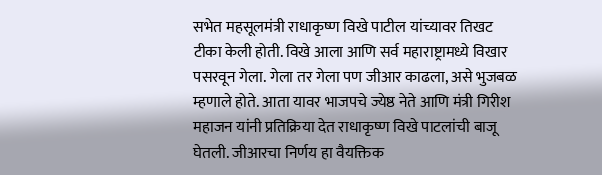सभेत महसूलमंत्री राधाकृष्ण विखे पाटील यांच्यावर तिखट टीका केली होती. विखे आला आणि सर्व महाराष्ट्रामध्ये विखार पसरवून गेला. गेला तर गेला पण जीआर काढला, असे भुजबळ म्हणाले होते. आता यावर भाजपचे ज्येष्ठ नेते आणि मंत्री गिरीश महाजन यांनी प्रतिक्रिया देत राधाकृष्ण विखे पाटलांची बाजू घेतली. जीआरचा निर्णय हा वैयक्तिक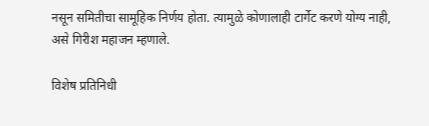नसून समितीचा सामूहिक निर्णय होता. त्यामुळे कोणालाही टार्गेट करणे योग्य नाही, असे गिरीश महाजन म्हणाले.

विशेष प्रतिनिधी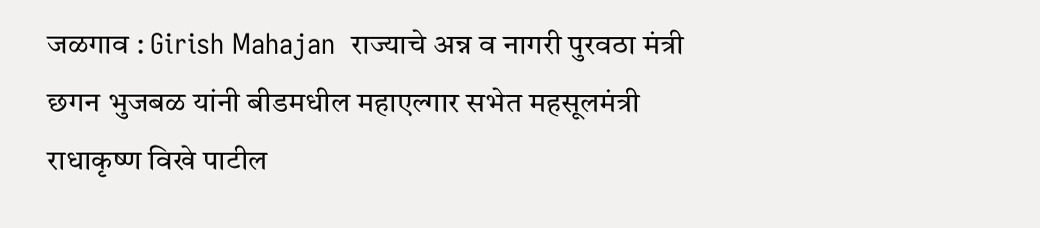जळगाव : Girish Mahajan  राज्याचे अन्न व नागरी पुरवठा मंत्री छगन भुजबळ यांनी बीडमधील महाएल्गार सभेत महसूलमंत्री राधाकृष्ण विखे पाटील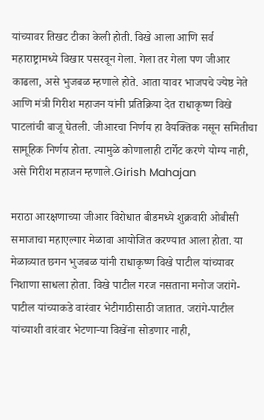यांच्यावर तिखट टीका केली होती. विखे आला आणि सर्व महाराष्ट्रामध्ये विखार पसरवून गेला. गेला तर गेला पण जीआर काढला, असे भुजबळ म्हणाले होते. आता यावर भाजपचे ज्येष्ठ नेते आणि मंत्री गिरीश महाजन यांनी प्रतिक्रिया देत राधाकृष्ण विखे पाटलांची बाजू घेतली. जीआरचा निर्णय हा वैयक्तिक नसून समितीचा सामूहिक निर्णय होता. त्यामुळे कोणालाही टार्गेट करणे योग्य नाही, असे गिरीश महाजन म्हणाले.Girish Mahajan

मराठा आरक्षणाच्या जीआर विरोधात बीडमध्ये शुक्रवारी ओबीसी समाजाचा महाएल्गार मेळावा आयोजित करण्यात आला होता. या मेळाव्यात छगन भुजबळ यांनी राधाकृष्ण विखे पाटील यांच्यावर निशाणा साधला होता. विखे पाटील गरज नसताना मनोज जरांगे-पाटील यांच्याकडे वारंवार भेटीगाठीसाठी जातात. जरांगे-पाटील यांच्याशी वारंवार भेटणाऱ्या विखेंना सोडणार नाही,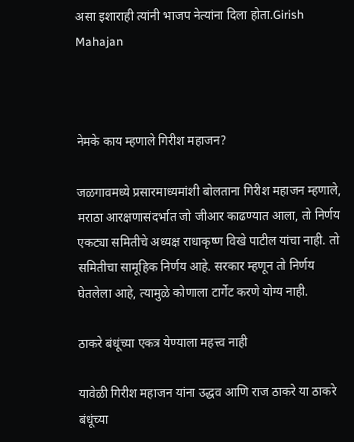असा इशाराही त्यांनी भाजप नेत्यांना दिला होता.Girish Mahajan



नेमके काय म्हणाले गिरीश महाजन?

जळगावमध्ये प्रसारमाध्यमांशी बोलताना गिरीश महाजन म्हणाले, मराठा आरक्षणासंदर्भात जो जीआर काढण्यात आला, तो निर्णय एकट्या समितीचे अध्यक्ष राधाकृष्ण विखे पाटील यांचा नाही. तो समितीचा सामूहिक निर्णय आहे. सरकार म्हणून तो निर्णय घेतलेला आहे, त्यामुळे कोणाला टार्गेट करणे योग्य नाही.

ठाकरे बंधूंच्या एकत्र येण्याला महत्त्व नाही

यावेळी गिरीश महाजन यांना उद्धव आणि राज ठाकरे या ठाकरे बंधूंच्या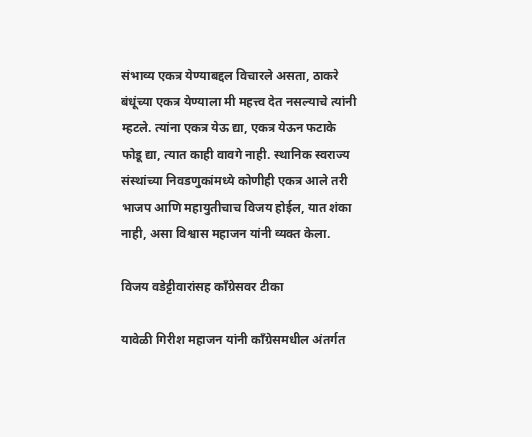संभाव्य एकत्र येण्याबद्दल विचारले असता, ठाकरे बंधूंच्या एकत्र येण्याला मी महत्त्व देत नसल्याचे त्यांनी म्हटले. त्यांना एकत्र येऊ द्या, एकत्र येऊन फटाके फोडू द्या, त्यात काही वावगे नाही. स्थानिक स्वराज्य संस्थांच्या निवडणुकांमध्ये कोणीही एकत्र आले तरी भाजप आणि महायुतीचाच विजय होईल, यात शंका नाही, असा विश्वास महाजन यांनी व्यक्त केला.

विजय वडेट्टीवारांसह काँग्रेसवर टीका

यावेळी गिरीश महाजन यांनी काँग्रेसमधील अंतर्गत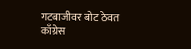गटबाजीवर बोट ठेवत काँग्रेस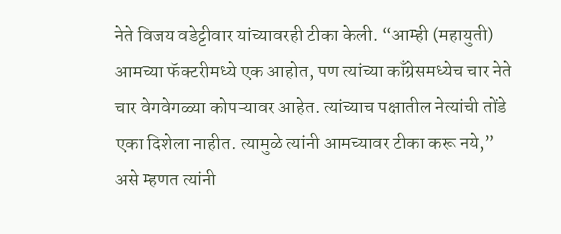नेते विजय वडेट्टीवार यांच्यावरही टीका केली. “आम्ही (महायुती) आमच्या फॅक्टरीमध्ये एक आहोत, पण त्यांच्या काँग्रेसमध्येच चार नेते चार वेगवेगळ्या कोपऱ्यावर आहेत. त्यांच्याच पक्षातील नेत्यांची तोंडे एका दिशेला नाहीत. त्यामुळे त्यांनी आमच्यावर टीका करू नये,” असे म्हणत त्यांनी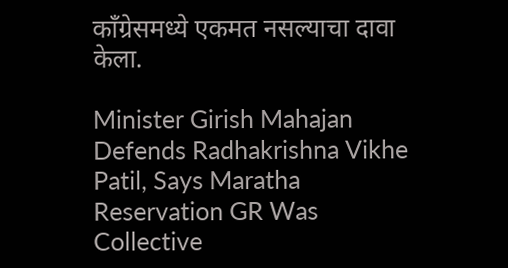काँग्रेसमध्ये एकमत नसल्याचा दावा केला.

Minister Girish Mahajan Defends Radhakrishna Vikhe Patil, Says Maratha Reservation GR Was Collective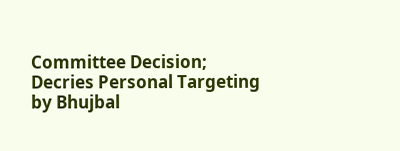Committee Decision; Decries Personal Targeting by Bhujbal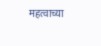महत्वाच्या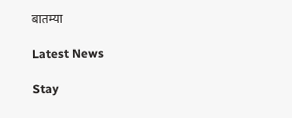बातम्या

Latest News

Stay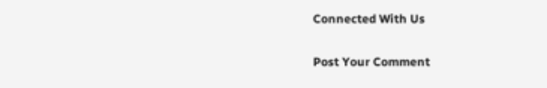Connected With Us

Post Your Comment